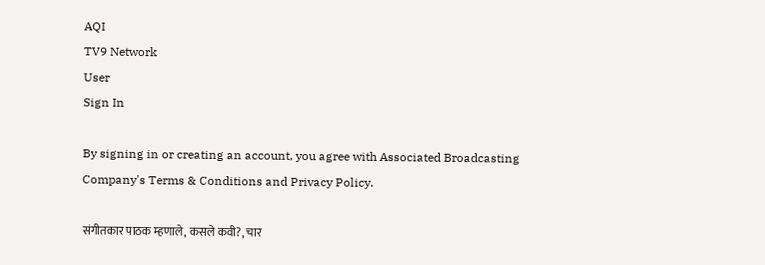AQI
TV9 Network
User
Sign In

By signing in or creating an account, you agree with Associated Broadcasting Company's Terms & Conditions and Privacy Policy.

संगीतकार पाठक म्हणाले, कसले कवी?, चार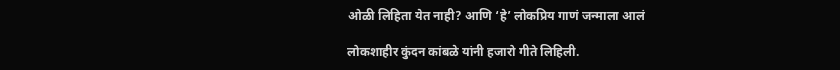ओळी लिहिता येत नाही? आणि ‘हे’ लोकप्रिय गाणं जन्माला आलं

लोकशाहीर कुंदन कांबळे यांनी हजारो गीते लिहिली.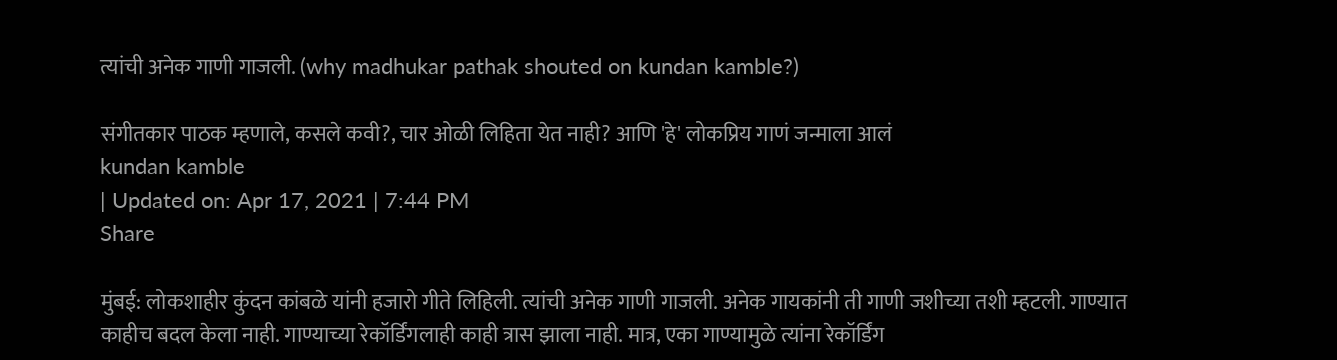त्यांची अनेक गाणी गाजली. (why madhukar pathak shouted on kundan kamble?)

संगीतकार पाठक म्हणाले, कसले कवी?, चार ओळी लिहिता येत नाही? आणि 'हे' लोकप्रिय गाणं जन्माला आलं
kundan kamble
| Updated on: Apr 17, 2021 | 7:44 PM
Share

मुंबई: लोकशाहीर कुंदन कांबळे यांनी हजारो गीते लिहिली. त्यांची अनेक गाणी गाजली. अनेक गायकांनी ती गाणी जशीच्या तशी म्हटली. गाण्यात काहीच बदल केला नाही. गाण्याच्या रेकॉर्डिंगलाही काही त्रास झाला नाही. मात्र, एका गाण्यामुळे त्यांना रेकॉर्डिंग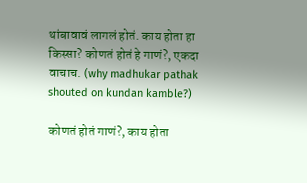थांबावावं लागलं होतं. काय होता हा किस्सा? कोणतं होतं हे गाणं?, एकदा वाचाच. (why madhukar pathak shouted on kundan kamble?)

कोणतं होतं गाणं?, काय होता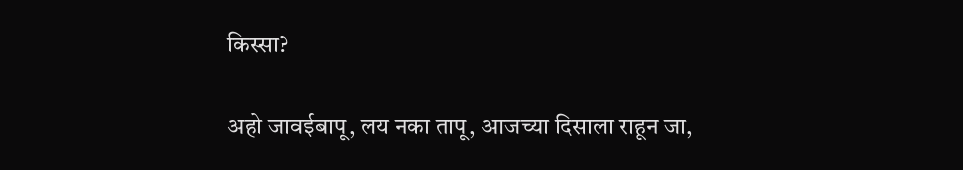किस्सा?

अहो जावईबापू, लय नका तापू, आजच्या दिसाला राहून जा,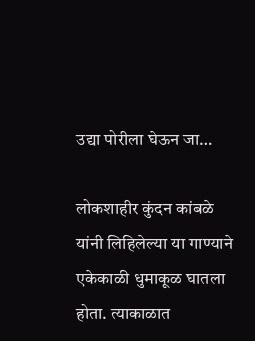उद्या पोरीला घेऊन जा…

लोकशाहीर कुंदन कांबळे यांनी लिहिलेल्या या गाण्याने एकेकाळी धुमाकूळ घातला होता. त्याकाळात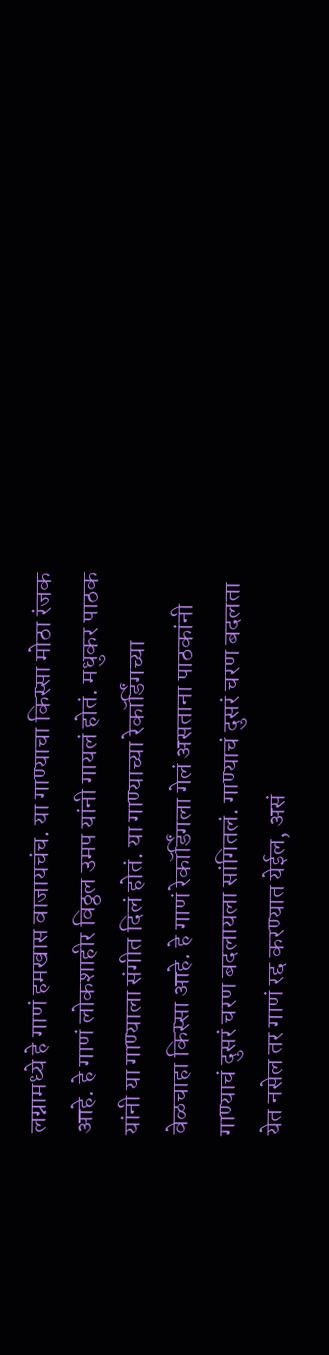लग्नामध्ये हे गाणं हमखास वाजायचंच. या गाण्याचा किस्सा मोठा रंजक आहे. हे गाणं लोकशाहीर विठ्ठल उमप यांनी गायलं होतं. मधुकर पाठक यांनी या गाण्याला संगीत दिलं होतं. या गाण्याच्या रेकॉर्डिंगच्या वेळचाहा किस्सा आहे. हे गाणं रेकॉर्डिंगला गेलं असताना पाठकांनी गाण्याचं दुसरं चरण बदलायला सांगितलं. गाण्याचं दुसरं चरण बदलता येत नसेल तर गाणं रद्द करण्यात येईल, असं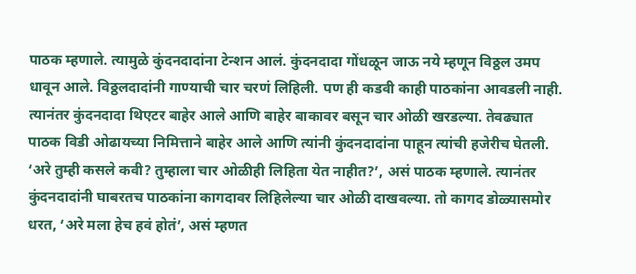पाठक म्हणाले. त्यामुळे कुंदनदादांना टेन्शन आलं. कुंदनदादा गोंधळून जाऊ नये म्हणून विठ्ठल उमप धावून आले. विठ्ठलदादांनी गाण्याची चार चरणं लिहिली. पण ही कडवी काही पाठकांना आवडली नाही. त्यानंतर कुंदनदादा थिएटर बाहेर आले आणि बाहेर बाकावर बसून चार ओळी खरडल्या. तेवढ्यात पाठक विडी ओढायच्या निमित्ताने बाहेर आले आणि त्यांनी कुंदनदादांना पाहून त्यांची हजेरीच घेतली. ‘अरे तुम्ही कसले कवी? तुम्हाला चार ओळीही लिहिता येत नाहीत?’, असं पाठक म्हणाले. त्यानंतर कुंदनदादांनी घाबरतच पाठकांना कागदावर लिहिलेल्या चार ओळी दाखवल्या. तो कागद डोळ्यासमोर धरत, ‘अरे मला हेच हवं होतं’, असं म्हणत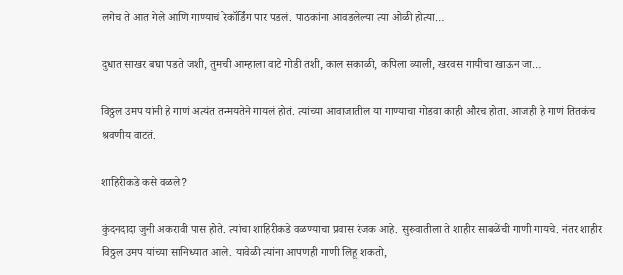लगेच ते आत गेले आणि गाण्याचं रेकॉर्डिंग पार पडलं. पाठकांना आवडलेल्या त्या ओळी होत्या…

दुधात साखर बघा पडते जशी, तुमची आम्हाला वाटे गोडी तशी, काल सकाळी, कपिला व्याली, खरवस गायीचा खाऊन जा…

विठ्ठल उमप यांनी हे गाणं अत्यंत तन्मयतेने गायलं होतं. त्यांच्या आवाजातील या गाण्याचा गोडवा काही औरच होता. आजही हे गाणं तितकंच श्रवणीय वाटतं.

शाहिरीकडे कसे वळले?

कुंदनदादा जुनी अकरावी पास होते. त्यांचा शाहिरीकडे वळण्याचा प्रवास रंजक आहे. सुरुवातीला ते शाहीर साबळेंची गाणी गायचे. नंतर शाहीर विठ्ठल उमप यांच्या सानिध्यात आले. यावेळी त्यांना आपणही गाणी लिहू शकतो,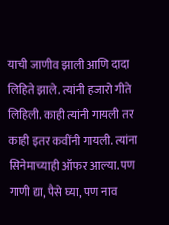याची जाणीव झाली आणि दादा लिहिते झाले. त्यांनी हजारो गीते लिहिली. काही त्यांनी गायली तर काही इतर कवींनी गायली. त्यांना सिनेमाच्याही ऑफर आल्या. पण गाणी द्या, पैसे घ्या, पण नाव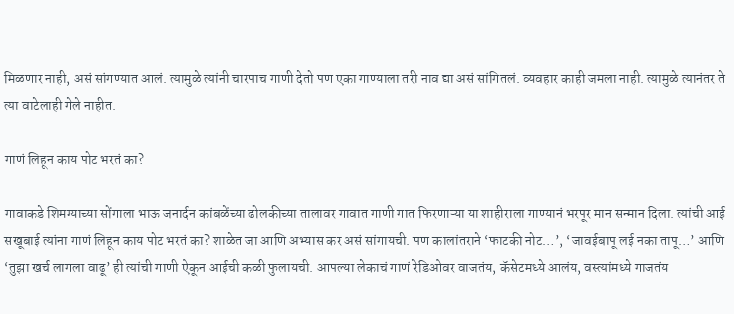मिळणार नाही, असं सांगण्यात आलं. त्यामुळे त्यांनी चारपाच गाणी देतो पण एका गाण्याला तरी नाव द्या असं सांगितलं. व्यवहार काही जमला नाही. त्यामुळे त्यानंतर ते त्या वाटेलाही गेले नाहीत.

गाणं लिहून काय पोट भरतं का?

गावाकडे शिमग्याच्या सोंगाला भाऊ जनार्दन कांबळेंच्या ढोलकीच्या तालावर गावात गाणी गात फिरणाऱ्या या शाहीराला गाण्यानं भरपूर मान सन्मान दिला. त्यांची आई सखूबाई त्यांना गाणं लिहून काय पोट भरतं का? शाळेत जा आणि अभ्यास कर असं सांगायची. पण कालांतराने ‘फाटकी नोट…’, ‘जावईबापू लई नका तापू…’ आणि ‘तुझा खर्च लागला वाढू’ ही त्यांची गाणी ऐकून आईची कळी फुलायची. आपल्या लेकाचं गाणं रेडिओवर वाजतंय, कॅसेटमध्ये आलंय, वस्त्यांमध्ये गाजतंय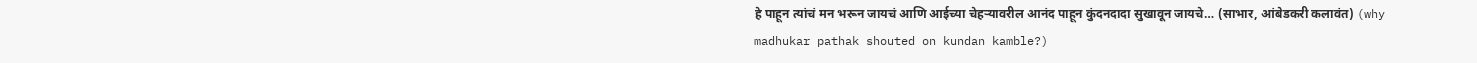हे पाहून त्यांचं मन भरून जायचं आणि आईच्या चेहऱ्यावरील आनंद पाहून कुंदनदादा सुखावून जायचे… (साभार, आंबेडकरी कलावंत) (why madhukar pathak shouted on kundan kamble?)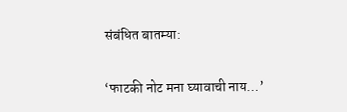संबंधित बातम्या:

‘फाटकी नोट मना घ्यावाची नाय…’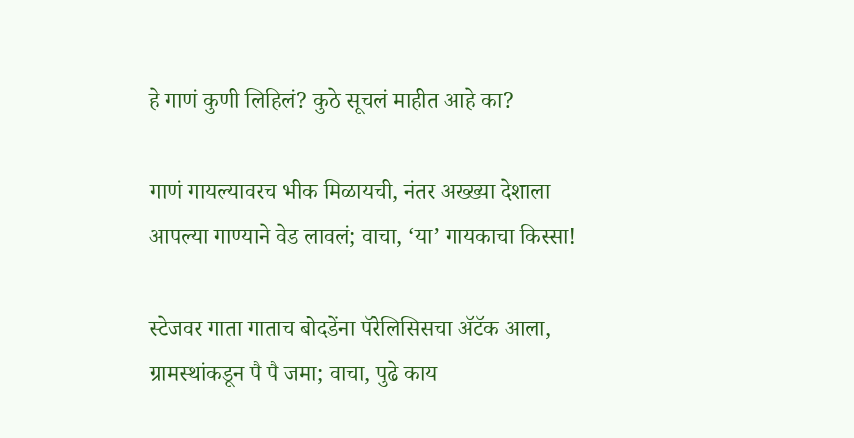हे गाणं कुणी लिहिलं? कुठे सूचलं माहीत आहे का?

गाणं गायल्यावरच भीक मिळायची, नंतर अख्ख्या देशाला आपल्या गाण्याने वेड लावलं; वाचा, ‘या’ गायकाचा किस्सा!

स्टेजवर गाता गाताच बोदडेंना पॅरेलिसिसचा अ‍ॅटॅक आला, ग्रामस्थांकडून पै पै जमा; वाचा, पुढे काय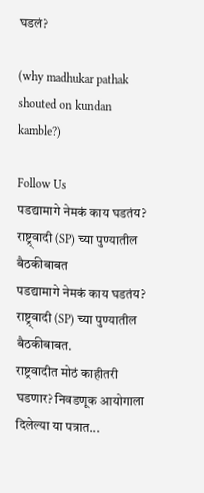घडलं?

(why madhukar pathak shouted on kundan kamble?)

Follow Us
पडद्यामागे नेमकं काय घडतंय? राष्ट्र्वादी (SP) च्या पुण्यातील बैठकीबाबत
पडद्यामागे नेमकं काय घडतंय? राष्ट्र्वादी (SP) च्या पुण्यातील बैठकीबाबत.
राष्ट्रवादीत मोठं काहीतरी घडणार? निवडणूक आयोगाला दिलेल्या या पत्रात...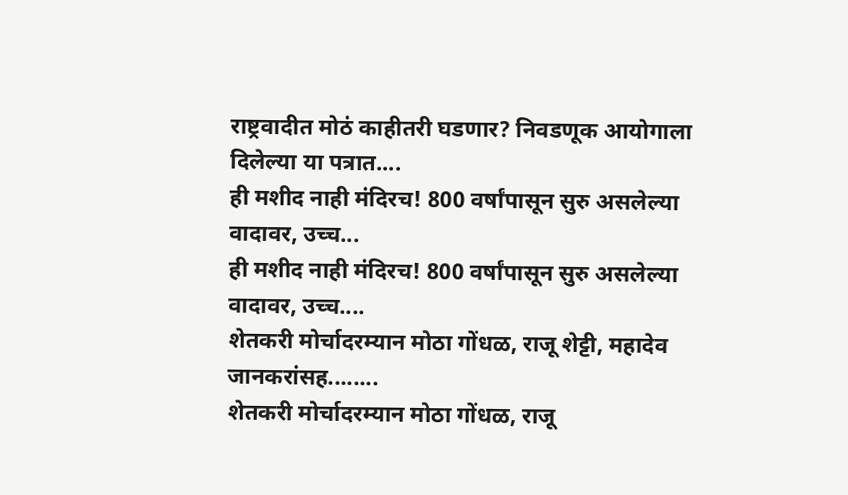राष्ट्रवादीत मोठं काहीतरी घडणार? निवडणूक आयोगाला दिलेल्या या पत्रात....
ही मशीद नाही मंदिरच! 800 वर्षांपासून सुरु असलेल्या वादावर, उच्च...
ही मशीद नाही मंदिरच! 800 वर्षांपासून सुरु असलेल्या वादावर, उच्च....
शेतकरी मोर्चादरम्यान मोठा गोंधळ, राजू शेट्टी, महादेव जानकरांसह........
शेतकरी मोर्चादरम्यान मोठा गोंधळ, राजू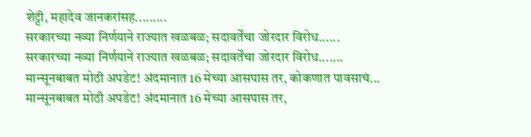शेट्टी, महादेव जानकरांसह.........
सरकारच्या नव्या निर्णयाने राज्यात खळबळ; सदावर्तेंचा जोरदार विरोध......
सरकारच्या नव्या निर्णयाने राज्यात खळबळ; सदावर्तेंचा जोरदार विरोध.......
मान्सूनबाबत मोठी अपडेट! अंदमानात 16 मेच्या आसपास तर, कोकणात पावसाचं...
मान्सूनबाबत मोठी अपडेट! अंदमानात 16 मेच्या आसपास तर,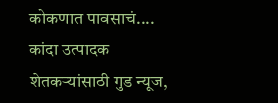कोकणात पावसाचं....
कांदा उत्पादक शेतकऱ्यांसाठी गुड न्यूज,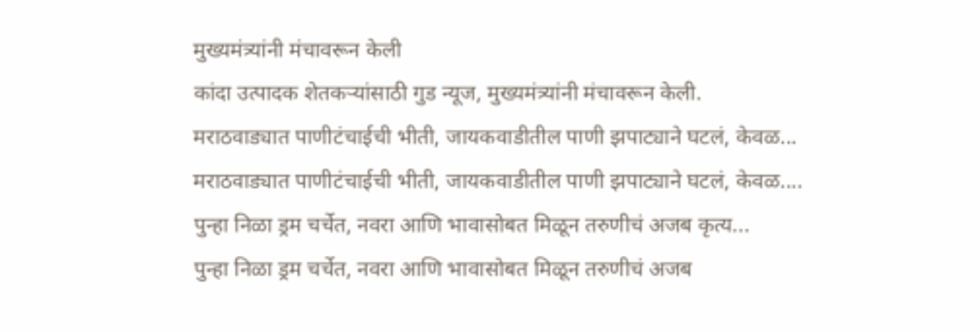मुख्यमंत्र्यांनी मंचावरून केली
कांदा उत्पादक शेतकऱ्यांसाठी गुड न्यूज, मुख्यमंत्र्यांनी मंचावरून केली.
मराठवाड्यात पाणीटंचाईची भीती, जायकवाडीतील पाणी झपाट्याने घटलं, केवळ...
मराठवाड्यात पाणीटंचाईची भीती, जायकवाडीतील पाणी झपाट्याने घटलं, केवळ....
पुन्हा निळा ड्रम चर्चेत, नवरा आणि भावासोबत मिळून तरुणीचं अजब कृत्य...
पुन्हा निळा ड्रम चर्चेत, नवरा आणि भावासोबत मिळून तरुणीचं अजब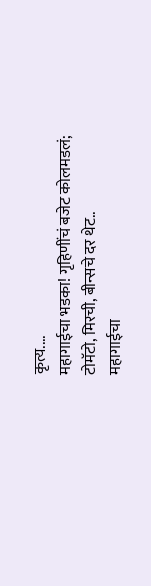कृत्य....
महागाईचा भडका! गृहिणींचं बजेट कोलमडलं; टोमॅटो, मिरची, बीन्सचे दर थेट..
महागाईचा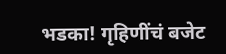भडका! गृहिणींचं बजेट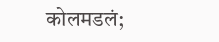कोलमडलं;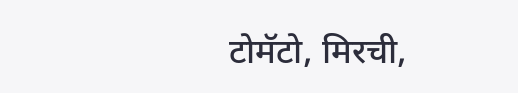टोमॅटो, मिरची,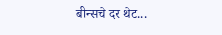बीन्सचे दर थेट...